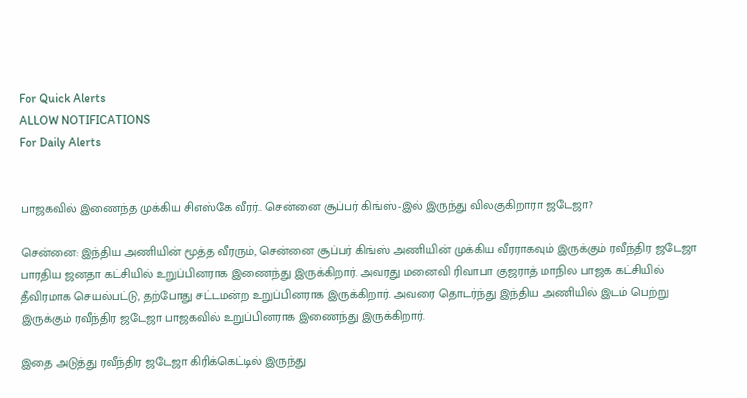For Quick Alerts
ALLOW NOTIFICATIONS
For Daily Alerts


பாஜகவில் இணைந்த முக்கிய சிஎஸ்கே வீரர்.. சென்னை சூப்பர் கிங்ஸ்-இல் இருந்து விலகுகிறாரா ஜடேஜா?

சென்னை: இந்திய அணியின் மூத்த வீரரும், சென்னை சூப்பர் கிங்ஸ் அணியின் முக்கிய வீரராகவும் இருக்கும் ரவீந்திர ஜடேஜா பாரதிய ஜனதா கட்சியில் உறுப்பினராக இணைந்து இருக்கிறார். அவரது மனைவி ரிவாபா குஜராத் மாநில பாஜக கட்சியில் தீவிரமாக செயல்பட்டு, தற்போது சட்டமன்ற உறுப்பினராக இருக்கிறார். அவரை தொடர்ந்து இந்திய அணியில் இடம் பெற்று இருக்கும் ரவீந்திர ஜடேஜா பாஜகவில் உறுப்பினராக இணைந்து இருக்கிறார்.

இதை அடுத்து ரவீந்திர ஜடேஜா கிரிக்கெட்டில் இருந்து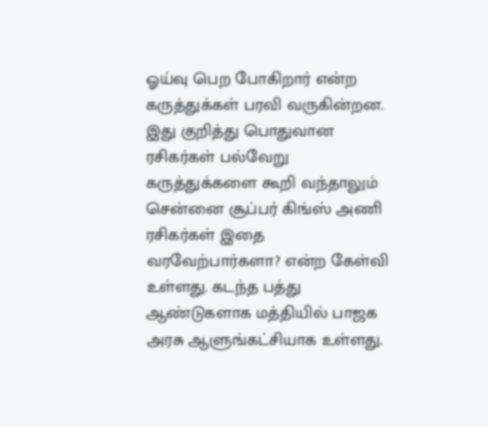ஓய்வு பெற போகிறார் என்ற கருத்துக்கள் பரவி வருகின்றன. இது குறித்து பொதுவான ரசிகர்கள் பல்வேறு கருத்துக்களை கூறி வந்தாலும் சென்னை சூப்பர் கிங்ஸ் அணி ரசிகர்கள் இதை வரவேற்பார்களா? என்ற கேள்வி உள்ளது. கடந்த பத்து ஆண்டுகளாக மத்தியில் பாஜக அரசு ஆளுங்கட்சியாக உள்ளது.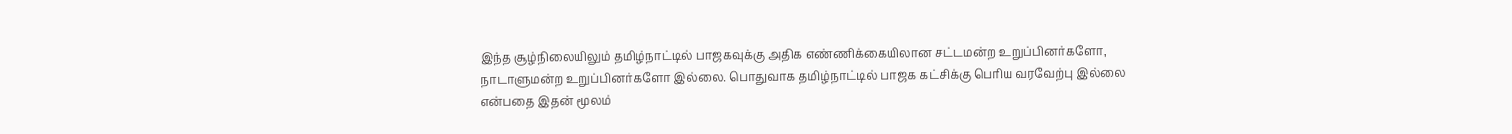இந்த சூழ்நிலையிலும் தமிழ்நாட்டில் பாஜகவுக்கு அதிக எண்ணிக்கையிலான சட்டமன்ற உறுப்பினர்களோ, நாடாளுமன்ற உறுப்பினர்களோ இல்லை. பொதுவாக தமிழ்நாட்டில் பாஜக கட்சிக்கு பெரிய வரவேற்பு இல்லை என்பதை இதன் மூலம்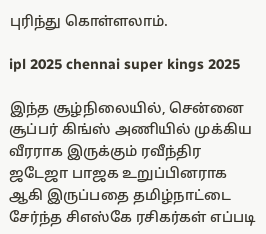புரிந்து கொள்ளலாம்.

ipl 2025 chennai super kings 2025

இந்த சூழ்நிலையில், சென்னை சூப்பர் கிங்ஸ் அணியில் முக்கிய வீரராக இருக்கும் ரவீந்திர ஜடேஜா பாஜக உறுப்பினராக ஆகி இருப்பதை தமிழ்நாட்டை சேர்ந்த சிஎஸ்கே ரசிகர்கள் எப்படி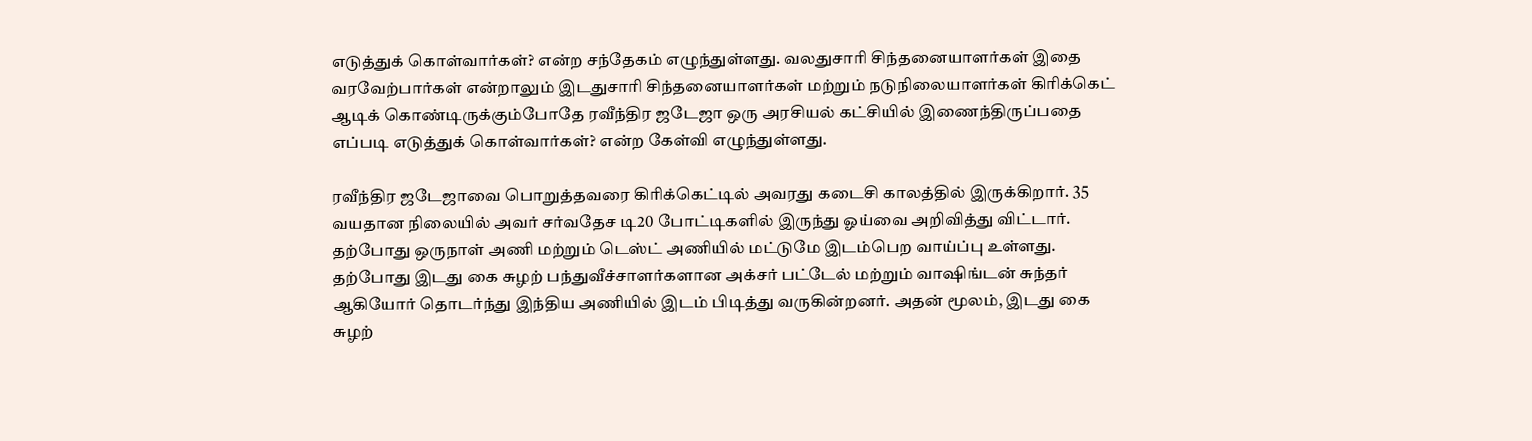எடுத்துக் கொள்வார்கள்? என்ற சந்தேகம் எழுந்துள்ளது. வலதுசாரி சிந்தனையாளர்கள் இதை வரவேற்பார்கள் என்றாலும் இடதுசாரி சிந்தனையாளர்கள் மற்றும் நடுநிலையாளர்கள் கிரிக்கெட் ஆடிக் கொண்டிருக்கும்போதே ரவீந்திர ஜடேஜா ஒரு அரசியல் கட்சியில் இணைந்திருப்பதை எப்படி எடுத்துக் கொள்வார்கள்? என்ற கேள்வி எழுந்துள்ளது.

ரவீந்திர ஜடேஜாவை பொறுத்தவரை கிரிக்கெட்டில் அவரது கடைசி காலத்தில் இருக்கிறார். 35 வயதான நிலையில் அவர் சர்வதேச டி20 போட்டிகளில் இருந்து ஓய்வை அறிவித்து விட்டார். தற்போது ஒருநாள் அணி மற்றும் டெஸ்ட் அணியில் மட்டுமே இடம்பெற வாய்ப்பு உள்ளது. தற்போது இடது கை சுழற் பந்துவீச்சாளர்களான அக்சர் பட்டேல் மற்றும் வாஷிங்டன் சுந்தர் ஆகியோர் தொடர்ந்து இந்திய அணியில் இடம் பிடித்து வருகின்றனர். அதன் மூலம், இடது கை சுழற்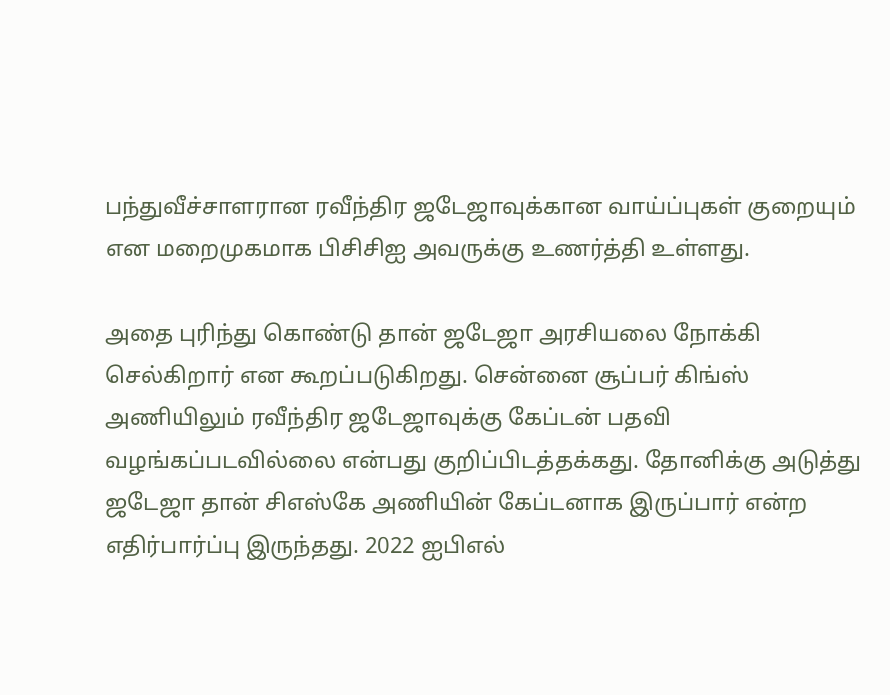பந்துவீச்சாளரான ரவீந்திர ஜடேஜாவுக்கான வாய்ப்புகள் குறையும் என மறைமுகமாக பிசிசிஐ அவருக்கு உணர்த்தி உள்ளது.

அதை புரிந்து கொண்டு தான் ஜடேஜா அரசியலை நோக்கி செல்கிறார் என கூறப்படுகிறது. சென்னை சூப்பர் கிங்ஸ் அணியிலும் ரவீந்திர ஜடேஜாவுக்கு கேப்டன் பதவி வழங்கப்படவில்லை என்பது குறிப்பிடத்தக்கது. தோனிக்கு அடுத்து ஜடேஜா தான் சிஎஸ்கே அணியின் கேப்டனாக இருப்பார் என்ற எதிர்பார்ப்பு இருந்தது. 2022 ஐபிஎல்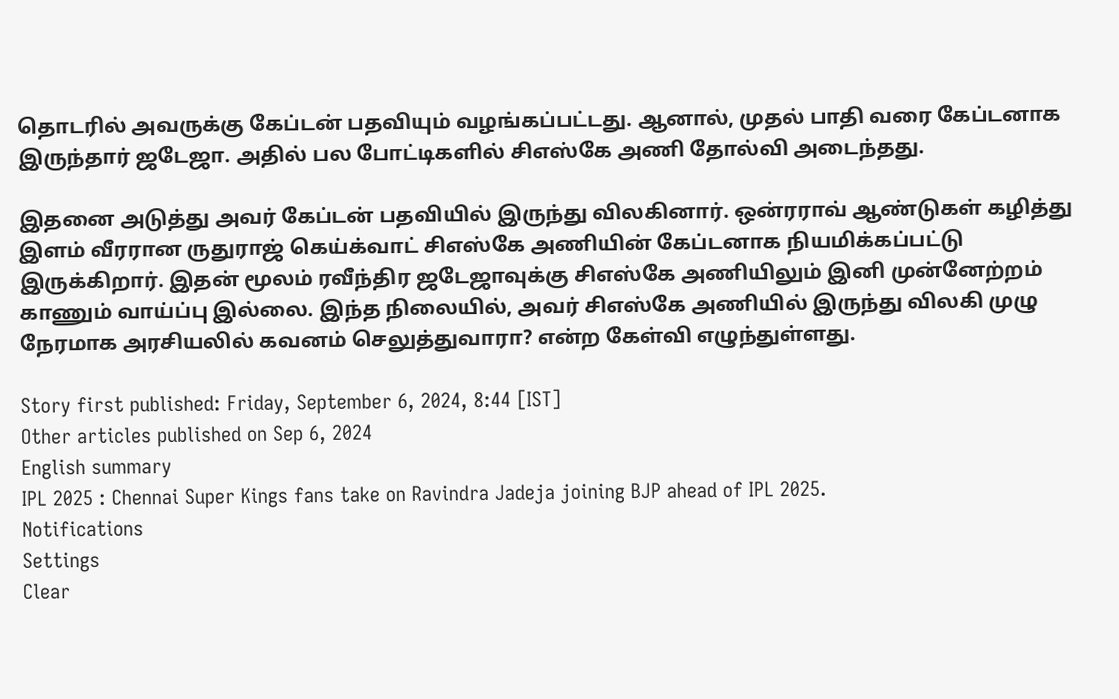தொடரில் அவருக்கு கேப்டன் பதவியும் வழங்கப்பட்டது. ஆனால், முதல் பாதி வரை கேப்டனாக இருந்தார் ஜடேஜா. அதில் பல போட்டிகளில் சிஎஸ்கே அணி தோல்வி அடைந்தது.

இதனை அடுத்து அவர் கேப்டன் பதவியில் இருந்து விலகினார். ஒன்ரராவ் ஆண்டுகள் கழித்து இளம் வீரரான ருதுராஜ் கெய்க்வாட் சிஎஸ்கே அணியின் கேப்டனாக நியமிக்கப்பட்டு இருக்கிறார். இதன் மூலம் ரவீந்திர ஜடேஜாவுக்கு சிஎஸ்கே அணியிலும் இனி முன்னேற்றம் காணும் வாய்ப்பு இல்லை. இந்த நிலையில், அவர் சிஎஸ்கே அணியில் இருந்து விலகி முழு நேரமாக அரசியலில் கவனம் செலுத்துவாரா? என்ற கேள்வி எழுந்துள்ளது.

Story first published: Friday, September 6, 2024, 8:44 [IST]
Other articles published on Sep 6, 2024
English summary
IPL 2025 : Chennai Super Kings fans take on Ravindra Jadeja joining BJP ahead of IPL 2025.
Notifications
Settings
Clear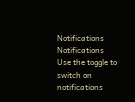Notifications
Notifications
Use the toggle to switch on notifications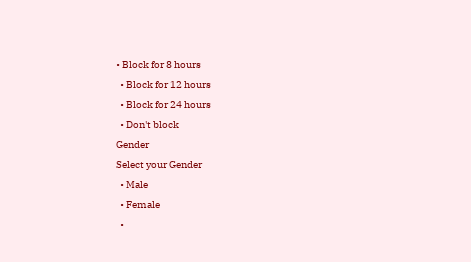• Block for 8 hours
  • Block for 12 hours
  • Block for 24 hours
  • Don't block
Gender
Select your Gender
  • Male
  • Female
  •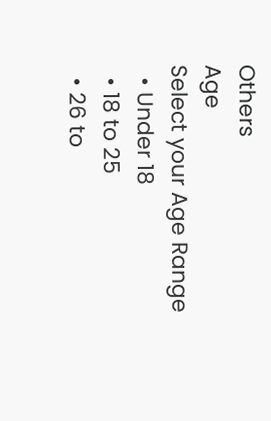Others
Age
Select your Age Range
  • Under 18
  • 18 to 25
  • 26 to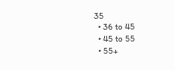35
  • 36 to 45
  • 45 to 55
  • 55+